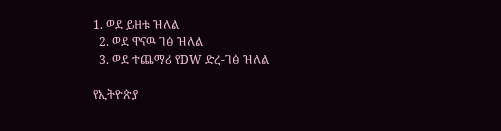1. ወደ ይዘቱ ዝለል
  2. ወደ ዋናዉ ገፅ ዝለል
  3. ወደ ተጨማሪ የDW ድረ-ገፅ ዝለል

የኢትዮጵያ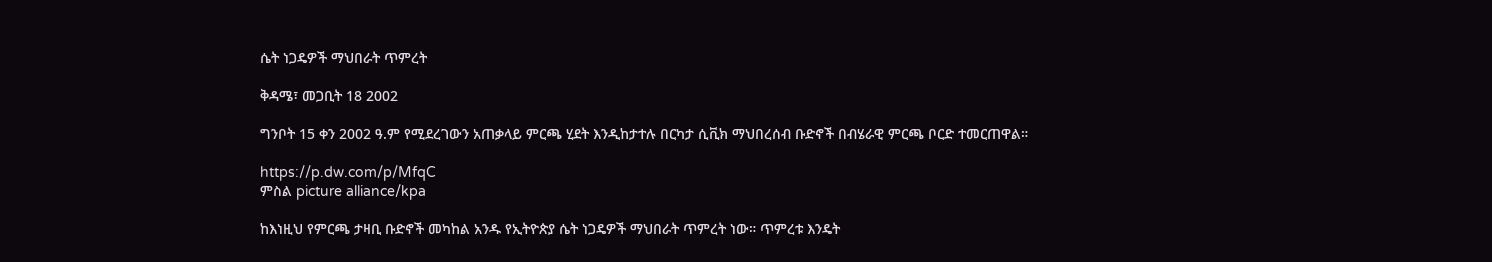ሴት ነጋዴዎች ማህበራት ጥምረት

ቅዳሜ፣ መጋቢት 18 2002

ግንቦት 15 ቀን 2002 ዓ.ም የሚደረገውን አጠቃላይ ምርጫ ሂደት እንዲከታተሉ በርካታ ሲቪክ ማህበረሰብ ቡድኖች በብሄራዊ ምርጫ ቦርድ ተመርጠዋል።

https://p.dw.com/p/MfqC
ምስል picture alliance/kpa

ከእነዚህ የምርጫ ታዛቢ ቡድኖች መካከል አንዱ የኢትዮጵያ ሴት ነጋዴዎች ማህበራት ጥምረት ነው። ጥምረቱ እንዴት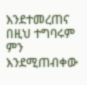እንደተመረጠና በዚህ ተግባሩም ምን እንደሚጠብቀው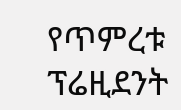የጥምረቱ ፕሬዚደንት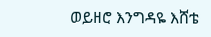ወይዘሮ እንግዳዬ እሸቴ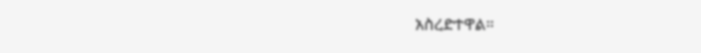አስረድተዋል።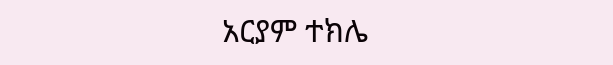አርያም ተክሌ